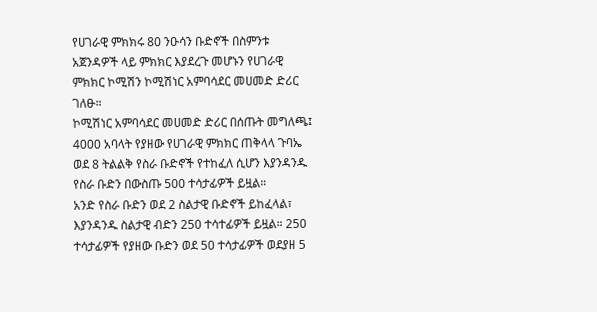የሀገራዊ ምክክሩ 80 ንዑሳን ቡድኖች በስምንቱ አጀንዳዎች ላይ ምክክር እያደረጉ መሆኑን የሀገራዊ ምክክር ኮሚሽን ኮሚሽነር አምባሳደር መሀመድ ድሪር ገለፁ።
ኮሚሽነር አምባሳደር መሀመድ ድሪር በሰጡት መግለጫ፤ 4000 አባላት የያዘው የሀገራዊ ምክክር ጠቅላላ ጉባኤ ወደ 8 ትልልቅ የስራ ቡድኖች የተከፈለ ሲሆን እያንዳንዱ የስራ ቡድን በውስጡ 500 ተሳታፊዎች ይዟል።
አንድ የስራ ቡድን ወደ 2 ስልታዊ ቡድኖች ይከፈላል፣ እያንዳንዱ ስልታዊ ብድን 250 ተሳተፊዎች ይዟል። 250 ተሳታፊዎች የያዘው ቡድን ወደ 50 ተሳታፊዎች ወደያዘ 5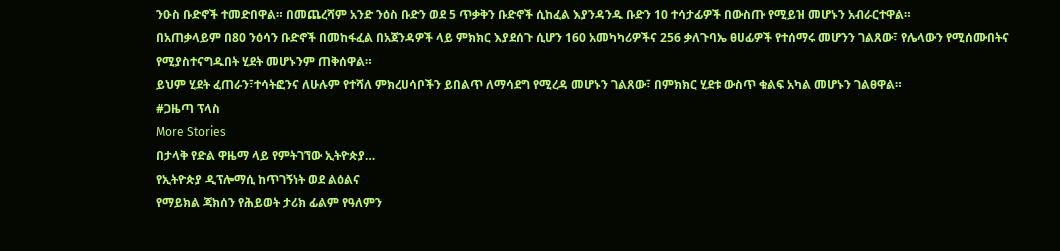ንዑስ ቡድኖች ተመድበዋል። በመጨረሻም አንድ ንዕስ ቡድን ወደ 5 ጥቃቅን ቡድኖች ሲከፈል እያንዳንዱ ቡድን 10 ተሳታፊዎች በውስጡ የሚይዝ መሆኑን አብራርተዋል።
በአጠቃላይም በ80 ንዕሳን ቡድኖች በመከፋፈል በአጀንዳዎች ላይ ምክክር እያደሰጉ ሲሆን 160 አመካካሪዎችና 256 ቃለጉባኤ ፀሀፊዎች የተሰማሩ መሆንን ገልጸው፣ የሌላውን የሚሰሙበትና የሚያስተናግዱበት ሂደት መሆኑንም ጠቅሰዋል።
ይህም ሂደት ፈጠራን፣ተሳትፎንና ለሁሉም የተሻለ ምክረሀሳቦችን ይበልጥ ለማሳደግ የሚረዳ መሆኑን ገልጸው፣ በምክክር ሂደቱ ውስጥ ቁልፍ አካል መሆኑን ገልፀዋል።
#ጋዜጣ ፕላስ
More Stories
በታላቅ የድል ዋዜማ ላይ የምትገኘው ኢትዮጵያ…
የኢትዮጵያ ዲፕሎማሲ ከጥገኝነት ወደ ልዕልና
የማይክል ጃክሰን የሕይወት ታሪክ ፊልም የዓለምን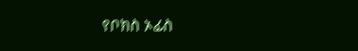የቦክስ ኦፊስ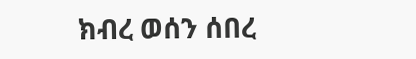ክብረ ወሰን ሰበረ